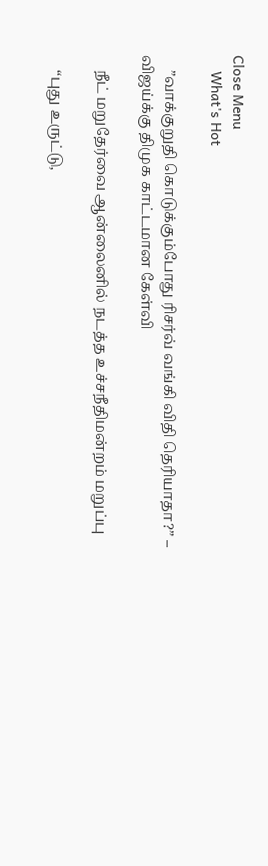Close Menu
    What's Hot

    ”வாக்குறுதி கொடுக்கும்போது ரிசர்வ் வங்கி விதி தெரியாதா?” – விஜய்க்கு திமுக காட்டமான கேள்வி

    நீட் மறுதேர்வை ஆன்லைனில் நடத்த உச்சநீதிமன்றம் மறுப்பு

    “புது உருட்டு,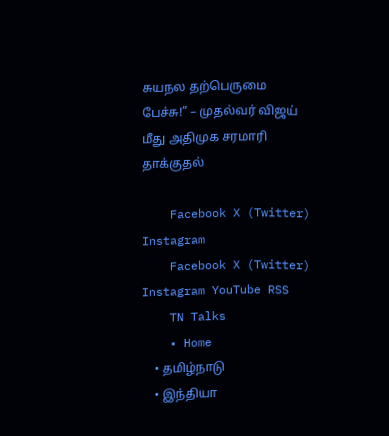சுயநல தற்பெருமை பேச்சு!” – முதல்வர் விஜய் மீது அதிமுக சரமாரி தாக்குதல்

    Facebook X (Twitter) Instagram
    Facebook X (Twitter) Instagram YouTube RSS
    TN Talks
    • Home
    • தமிழ்நாடு
    • இந்தியா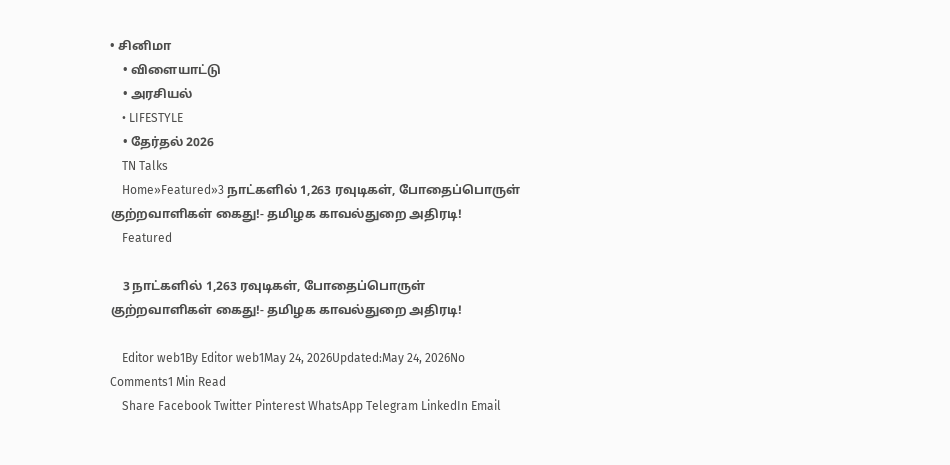• சினிமா
    • விளையாட்டு
    • அரசியல்
    • LIFESTYLE
    • தேர்தல் 2026
    TN Talks
    Home»Featured»3 நாட்களில் 1,263 ரவுடிகள், போதைப்பொருள் குற்றவாளிகள் கைது!- தமிழக காவல்துறை அதிரடி!
    Featured

    3 நாட்களில் 1,263 ரவுடிகள், போதைப்பொருள் குற்றவாளிகள் கைது!- தமிழக காவல்துறை அதிரடி!

    Editor web1By Editor web1May 24, 2026Updated:May 24, 2026No Comments1 Min Read
    Share Facebook Twitter Pinterest WhatsApp Telegram LinkedIn Email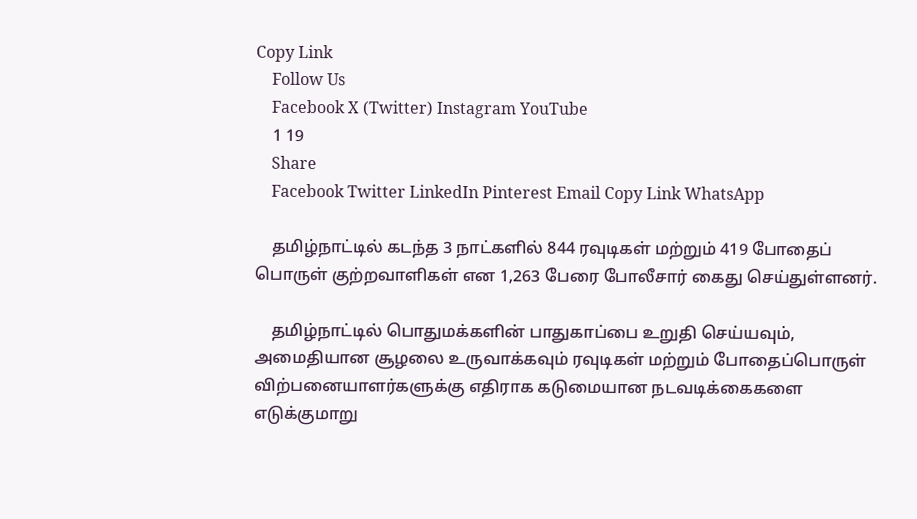Copy Link
    Follow Us
    Facebook X (Twitter) Instagram YouTube
    1 19
    Share
    Facebook Twitter LinkedIn Pinterest Email Copy Link WhatsApp

    தமிழ்நாட்டில் கடந்த 3 நாட்களில் 844 ரவுடிகள் மற்றும் 419 போதைப் பொருள் குற்றவாளிகள் என 1,263 பேரை போலீசார் கைது செய்துள்ளனர்.

    தமிழ்நாட்டில் பொதுமக்களின் பாதுகாப்பை உறுதி செய்யவும், அமைதியான சூழலை உருவாக்கவும் ரவுடிகள் மற்றும் போதைப்பொருள் விற்பனையாளர்களுக்கு எதிராக கடுமையான நடவடிக்கைகளை எடுக்குமாறு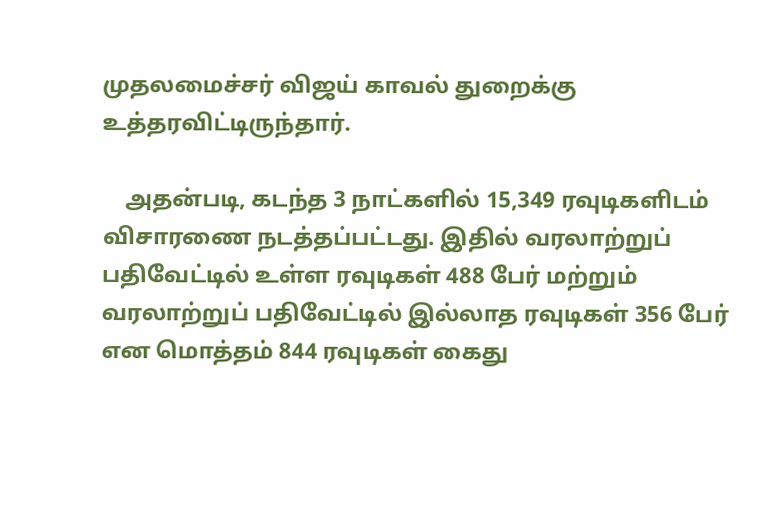முதலமைச்சர் விஜய் காவல் துறைக்கு உத்தரவிட்டிருந்தார்.

    அதன்படி, கடந்த 3 நாட்களில் 15,349 ரவுடிகளிடம் விசாரணை நடத்தப்பட்டது. இதில் வரலாற்றுப் பதிவேட்டில் உள்ள ரவுடிகள் 488 பேர் மற்றும் வரலாற்றுப் பதிவேட்டில் இல்லாத ரவுடிகள் 356 பேர் என மொத்தம் 844 ரவுடிகள் கைது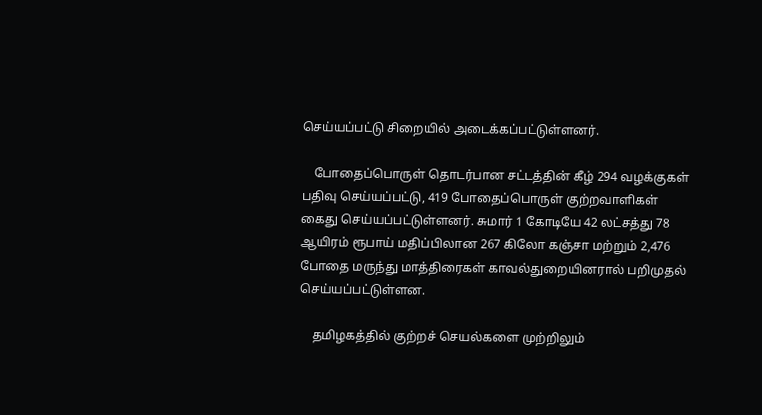செய்யப்பட்டு சிறையில் அடைக்கப்பட்டுள்ளனர்.

    போதைப்பொருள் தொடர்பான சட்டத்தின் கீழ் 294 வழக்குகள் பதிவு செய்யப்பட்டு, 419 போதைப்பொருள் குற்றவாளிகள் கைது செய்யப்பட்டுள்ளனர். சுமார் 1 கோடியே 42 லட்சத்து 78 ஆயிரம் ரூபாய் மதிப்பிலான 267 கிலோ கஞ்சா மற்றும் 2,476 போதை மருந்து மாத்திரைகள் காவல்துறையினரால் பறிமுதல் செய்யப்பட்டுள்ளன.

    தமிழகத்தில் குற்றச் செயல்களை முற்றிலும்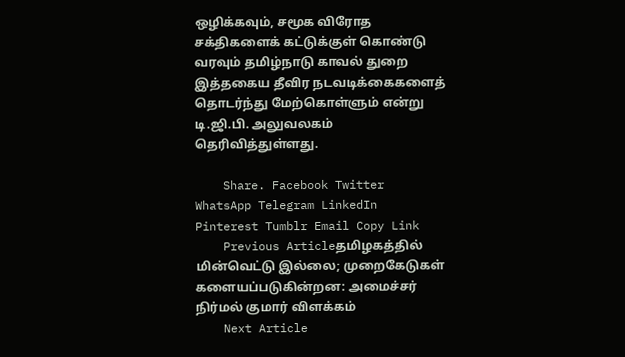ஒழிக்கவும், சமூக விரோத சக்திகளைக் கட்டுக்குள் கொண்டு வரவும் தமிழ்நாடு காவல் துறை இத்தகைய தீவிர நடவடிக்கைகளைத் தொடர்ந்து மேற்கொள்ளும் என்று டி.ஜி.பி. அலுவலகம் தெரிவித்துள்ளது.

    Share. Facebook Twitter WhatsApp Telegram LinkedIn Pinterest Tumblr Email Copy Link
    Previous Articleதமிழகத்தில் மின்வெட்டு இல்லை; முறைகேடுகள் களையப்படுகின்றன: அமைச்சர் நிர்மல் குமார் விளக்கம்
    Next Article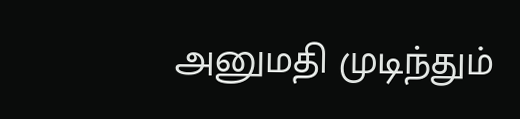அனுமதி முடிந்தும்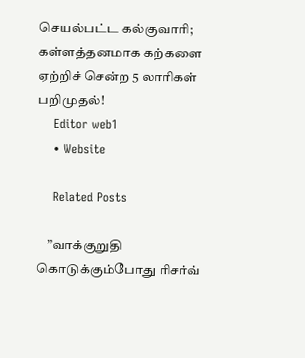செயல்பட்ட கல்குவாரி; கள்ளத்தனமாக கற்களை ஏற்றிச் சென்ற 5 லாரிகள் பறிமுதல்!
    Editor web1
    • Website

    Related Posts

    ”வாக்குறுதி கொடுக்கும்போது ரிசர்வ்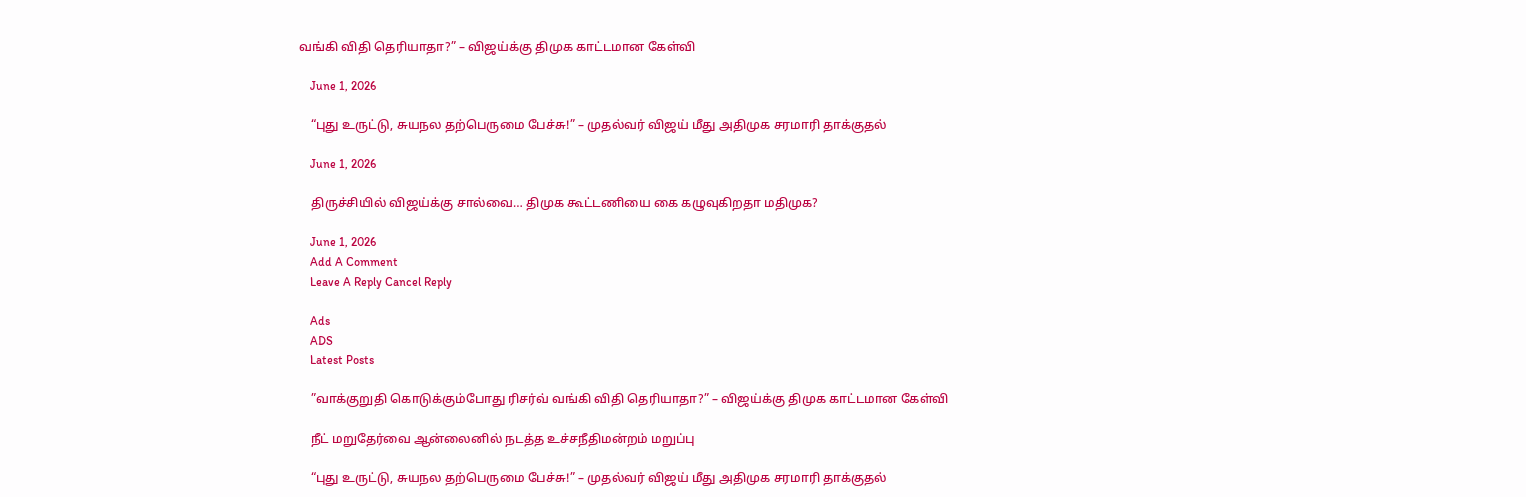வங்கி விதி தெரியாதா?” – விஜய்க்கு திமுக காட்டமான கேள்வி

    June 1, 2026

    “புது உருட்டு, சுயநல தற்பெருமை பேச்சு!” – முதல்வர் விஜய் மீது அதிமுக சரமாரி தாக்குதல்

    June 1, 2026

    திருச்சியில் விஜய்க்கு சால்வை… திமுக கூட்டணியை கை கழுவுகிறதா மதிமுக?

    June 1, 2026
    Add A Comment
    Leave A Reply Cancel Reply

    Ads
    ADS
    Latest Posts

    ”வாக்குறுதி கொடுக்கும்போது ரிசர்வ் வங்கி விதி தெரியாதா?” – விஜய்க்கு திமுக காட்டமான கேள்வி

    நீட் மறுதேர்வை ஆன்லைனில் நடத்த உச்சநீதிமன்றம் மறுப்பு

    “புது உருட்டு, சுயநல தற்பெருமை பேச்சு!” – முதல்வர் விஜய் மீது அதிமுக சரமாரி தாக்குதல்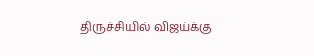திருச்சியில் விஜய்க்கு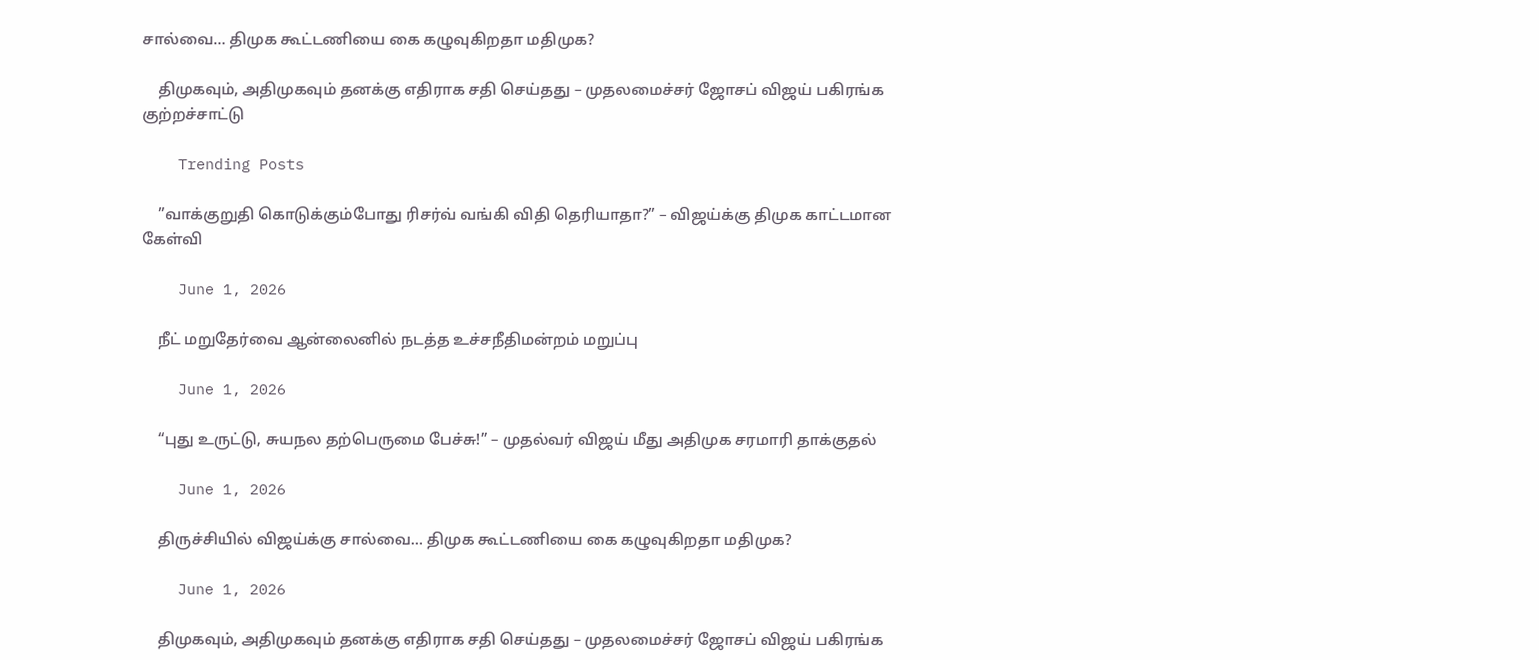சால்வை… திமுக கூட்டணியை கை கழுவுகிறதா மதிமுக?

    திமுகவும், அதிமுகவும் தனக்கு எதிராக சதி செய்தது – முதலமைச்சர் ஜோசப் விஜய் பகிரங்க குற்றச்சாட்டு

    Trending Posts

    ”வாக்குறுதி கொடுக்கும்போது ரிசர்வ் வங்கி விதி தெரியாதா?” – விஜய்க்கு திமுக காட்டமான கேள்வி

    June 1, 2026

    நீட் மறுதேர்வை ஆன்லைனில் நடத்த உச்சநீதிமன்றம் மறுப்பு

    June 1, 2026

    “புது உருட்டு, சுயநல தற்பெருமை பேச்சு!” – முதல்வர் விஜய் மீது அதிமுக சரமாரி தாக்குதல்

    June 1, 2026

    திருச்சியில் விஜய்க்கு சால்வை… திமுக கூட்டணியை கை கழுவுகிறதா மதிமுக?

    June 1, 2026

    திமுகவும், அதிமுகவும் தனக்கு எதிராக சதி செய்தது – முதலமைச்சர் ஜோசப் விஜய் பகிரங்க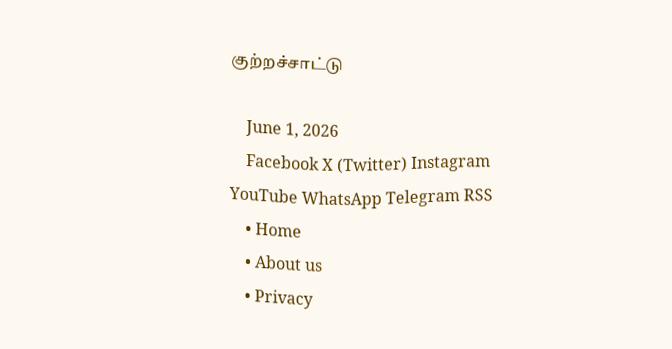குற்றச்சாட்டு

    June 1, 2026
    Facebook X (Twitter) Instagram YouTube WhatsApp Telegram RSS
    • Home
    • About us
    • Privacy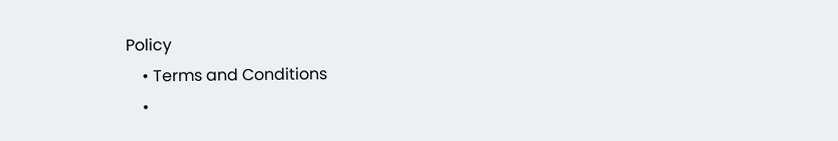Policy
    • Terms and Conditions
    •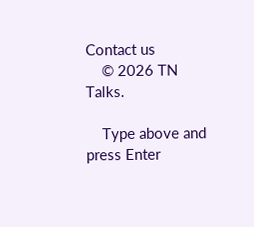Contact us
    © 2026 TN Talks.

    Type above and press Enter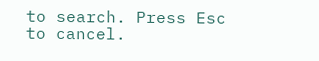to search. Press Esc to cancel.